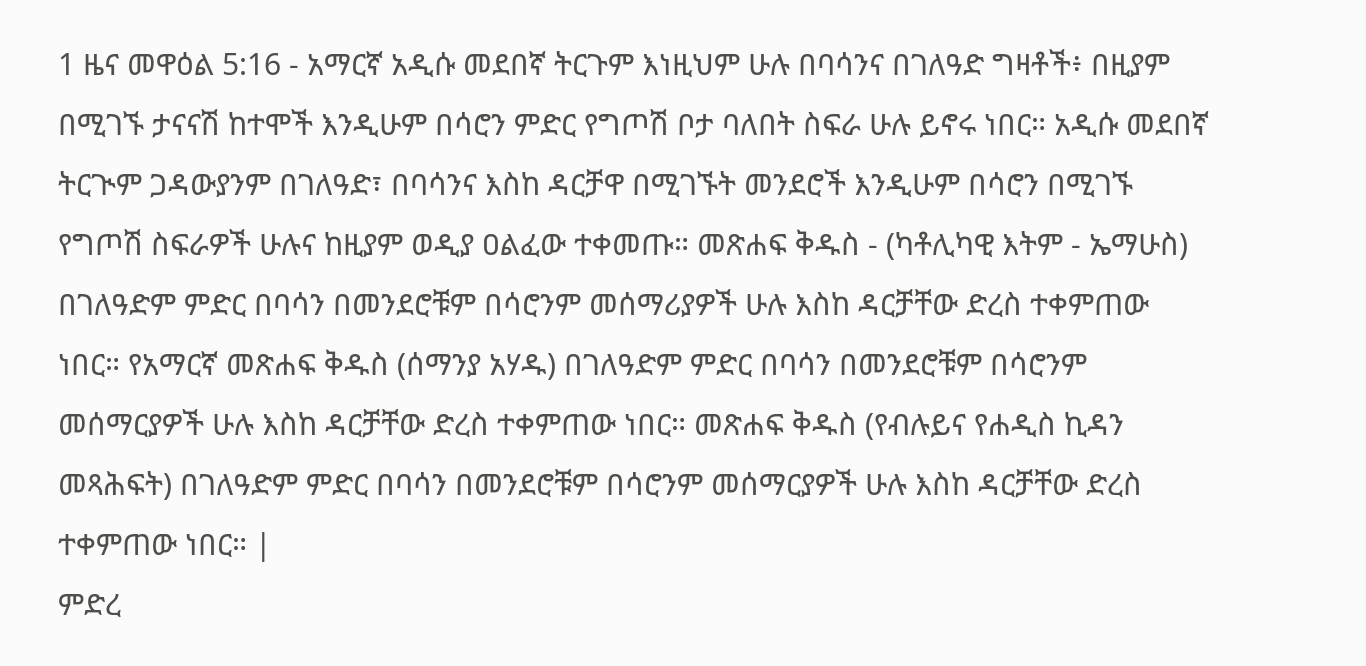1 ዜና መዋዕል 5:16 - አማርኛ አዲሱ መደበኛ ትርጉም እነዚህም ሁሉ በባሳንና በገለዓድ ግዛቶች፥ በዚያም በሚገኙ ታናናሽ ከተሞች እንዲሁም በሳሮን ምድር የግጦሽ ቦታ ባለበት ስፍራ ሁሉ ይኖሩ ነበር። አዲሱ መደበኛ ትርጒም ጋዳውያንም በገለዓድ፣ በባሳንና እስከ ዳርቻዋ በሚገኙት መንደሮች እንዲሁም በሳሮን በሚገኙ የግጦሽ ስፍራዎች ሁሉና ከዚያም ወዲያ ዐልፈው ተቀመጡ። መጽሐፍ ቅዱስ - (ካቶሊካዊ እትም - ኤማሁስ) በገለዓድም ምድር በባሳን በመንደሮቹም በሳሮንም መሰማሪያዎች ሁሉ እስከ ዳርቻቸው ድረስ ተቀምጠው ነበር። የአማርኛ መጽሐፍ ቅዱስ (ሰማንያ አሃዱ) በገለዓድም ምድር በባሳን በመንደሮቹም በሳሮንም መሰማርያዎች ሁሉ እስከ ዳርቻቸው ድረስ ተቀምጠው ነበር። መጽሐፍ ቅዱስ (የብሉይና የሐዲስ ኪዳን መጻሕፍት) በገለዓድም ምድር በባሳን በመንደሮቹም በሳሮንም መሰማርያዎች ሁሉ እስከ ዳርቻቸው ድረስ ተቀምጠው ነበር። |
ምድረ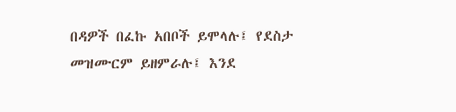በዳዎች በፈኩ አበቦች ይሞላሉ፤ የደስታ መዝሙርም ይዘምራሉ፤ እንደ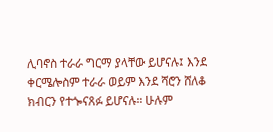ሊባኖስ ተራራ ግርማ ያላቸው ይሆናሉ፤ እንደ ቀርሜሎስም ተራራ ወይም እንደ ሻሮን ሸለቆ ክብርን የተጐናጸፉ ይሆናሉ። ሁሉም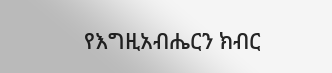የእግዚአብሔርን ክብር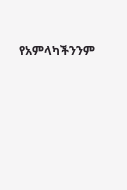የአምላካችንንም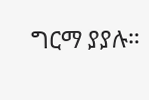ግርማ ያያሉ።